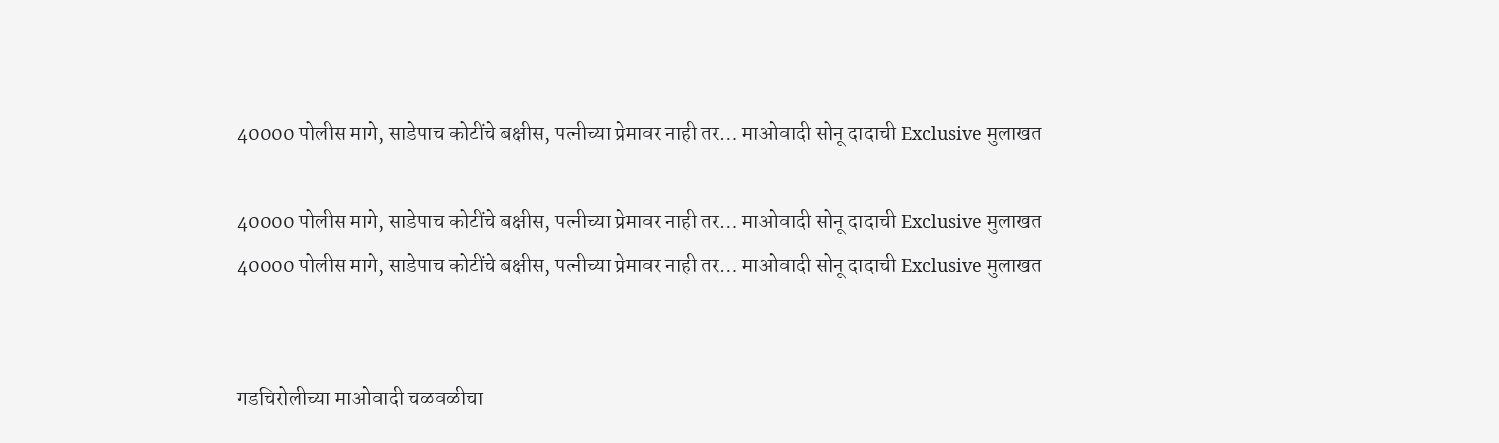40000 पोलीस मागे, साडेपाच कोटींचे बक्षीस, पत्नीच्या प्रेमावर नाही तर… माओवादी सोनू दादाची Exclusive मुलाखत

40000 पोलीस मागे, साडेपाच कोटींचे बक्षीस, पत्नीच्या प्रेमावर नाही तर… माओवादी सोनू दादाची Exclusive मुलाखत
40000 पोलीस मागे, साडेपाच कोटींचे बक्षीस, पत्नीच्या प्रेमावर नाही तर… माओवादी सोनू दादाची Exclusive मुलाखत


गडचिरोलीच्या माओवादी चळवळीचा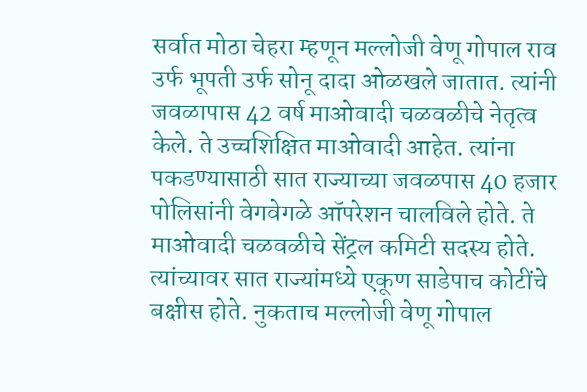सर्वात मोठा चेहरा म्हणून मल्लोजी वेणू गोपाल राव उर्फ भूपती उर्फ सोनू दादा ओळखले जातात. त्यांनी जवळापास 42 वर्ष माओवादी चळवळीचे नेतृत्व केले. ते उच्चशिक्षित माओवादी आहेत. त्यांना पकडण्यासाठी सात राज्याच्या जवळपास 40 हजार पोलिसांनी वेगवेगळे ऑपरेशन चालविले होते. ते माओवादी चळवळीचे सेंट्रल कमिटी सदस्य होते. त्यांच्यावर सात राज्यांमध्ये एकूण साडेपाच कोटींचे बक्षीस होते. नुकताच मल्लोजी वेणू गोपाल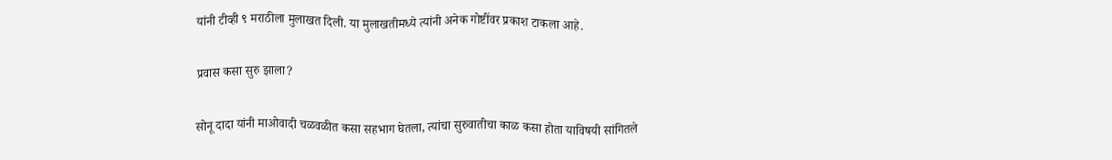यांनी टीव्ही ९ मराठीला मुलाखत दिली. या मुलाखतीमध्ये त्यांनी अनेक गोष्टींवर प्रकाश टाकला आहे.

प्रवास कसा सुरु झाला?

सोनू दादा यांनी माओवादी चळवळीत कसा सहभाग घेतला, त्यांचा सुरुवातीचा काळ कसा होता याविषयी सांगितले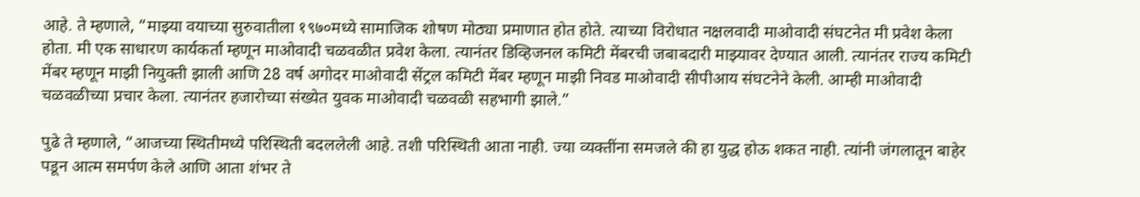आहे. ते म्हणाले, “माझ्या वयाच्या सुरुवातीला १९७०मध्ये सामाजिक शोषण मोठ्या प्रमाणात होत होते. त्याच्या विरोधात नक्षलवादी माओवादी संघटनेत मी प्रवेश केला होता. मी एक साधारण कार्यकर्ता म्हणून माओवादी चळवळीत प्रवेश केला. त्यानंतर डिव्हिजनल कमिटी मेंबरची जबाबदारी माझ्यावर देण्यात आली. त्यानंतर राज्य कमिटी मेंबर म्हणून माझी नियुक्ती झाली आणि 28 वर्ष अगोदर माओवादी सेंट्रल कमिटी मेंबर म्हणून माझी निवड माओवादी सीपीआय संघटनेने केली. आम्ही माओवादी चळवळीच्या प्रचार केला. त्यानंतर हजारोच्या संख्येत युवक माओवादी चळवळी सहभागी झाले.”

पुढे ते म्हणाले, “आजच्या स्थितीमध्ये परिस्थिती बदललेली आहे. तशी परिस्थिती आता नाही. ज्या व्यक्तींना समजले की हा युद्ध होऊ शकत नाही. त्यांनी जंगलातून बाहेर पडून आत्म समर्पण केले आणि आता शंभर ते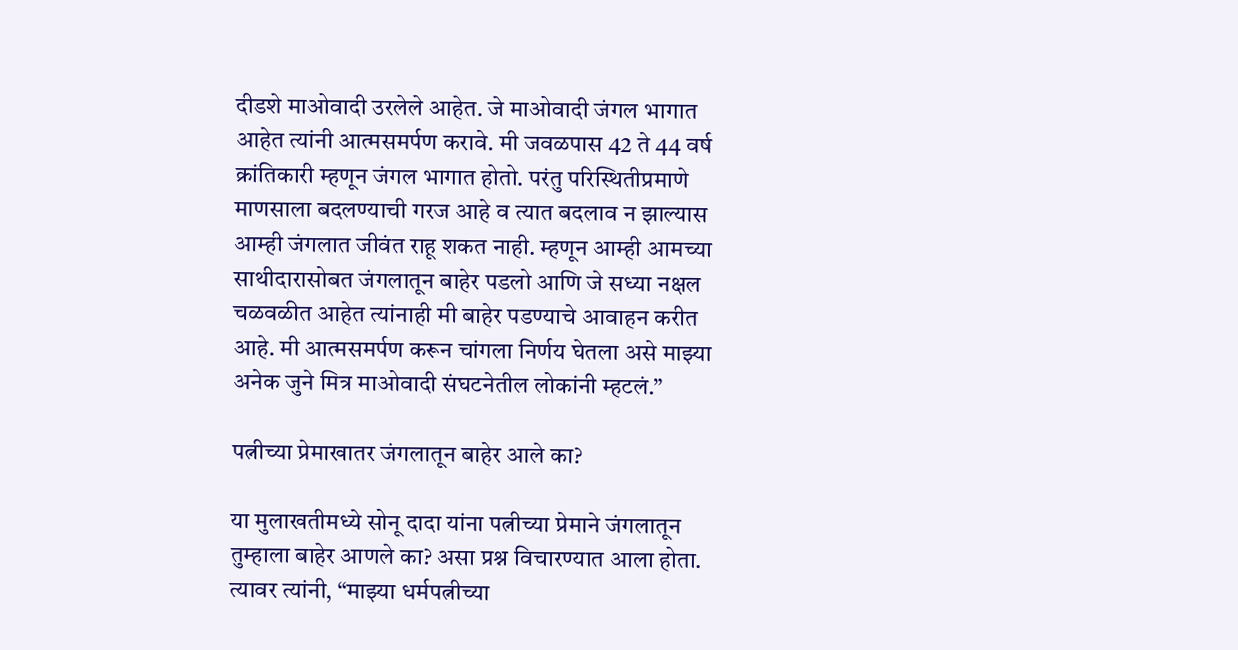दीडशे माओवादी उरलेले आहेत. जे माओवादी जंगल भागात आहेत त्यांनी आत्मसमर्पण करावे. मी जवळपास 42 ते 44 वर्ष क्रांतिकारी म्हणून जंगल भागात होतो. परंतु परिस्थितीप्रमाणे माणसाला बदलण्याची गरज आहे व त्यात बदलाव न झाल्यास आम्ही जंगलात जीवंत राहू शकत नाही. म्हणून आम्ही आमच्या साथीदारासोबत जंगलातून बाहेर पडलो आणि जे सध्या नक्षल चळवळीत आहेत त्यांनाही मी बाहेर पडण्याचे आवाहन करीत आहे. मी आत्मसमर्पण करून चांगला निर्णय घेतला असे माझ्या अनेक जुने मित्र माओवादी संघटनेतील लोकांनी म्हटलं.”

पत्नीच्या प्रेमाखातर जंगलातून बाहेर आले का?

या मुलाखतीमध्ये सोनू दादा यांना पत्नीच्या प्रेमाने जंगलातून तुम्हाला बाहेर आणले का? असा प्रश्न विचारण्यात आला होता. त्यावर त्यांनी, “माझ्या धर्मपत्नीच्या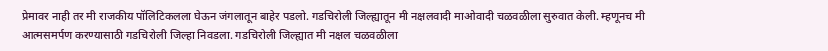प्रेमावर नाही तर मी राजकीय पॉलिटिकलला घेऊन जंगलातून बाहेर पडलो. गडचिरोली जिल्ह्यातून मी नक्षलवादी माओवादी चळवळीला सुरुवात केली. म्हणूनच मी आत्मसमर्पण करण्यासाठी गडचिरोली जिल्हा निवडला. गडचिरोली जिल्ह्यात मी नक्षल चळवळीला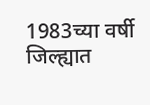1983च्या वर्षी जिल्ह्यात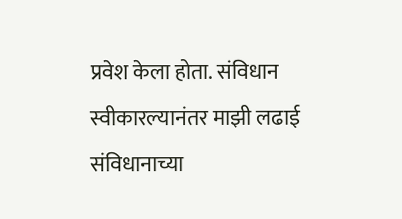प्रवेश केला होता. संविधान स्वीकारल्यानंतर माझी लढाई संविधानाच्या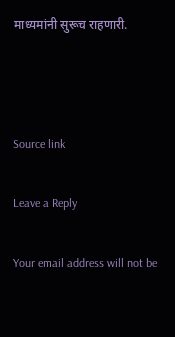माध्यमांनी सुरूच राहणारी.



Source link

Leave a Reply

Your email address will not be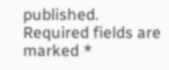published. Required fields are marked *